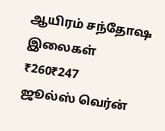ஆயிரம் சந்தோஷ இலைகள்
₹260₹247
ஜூல்ஸ் வெர்ன்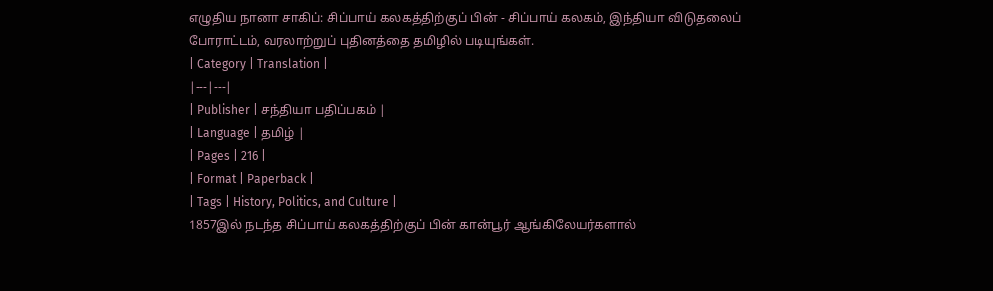எழுதிய நானா சாகிப்: சிப்பாய் கலகத்திற்குப் பின் - சிப்பாய் கலகம், இந்தியா விடுதலைப் போராட்டம், வரலாற்றுப் புதினத்தை தமிழில் படியுங்கள்.
| Category | Translation |
|---|---|
| Publisher | சந்தியா பதிப்பகம் |
| Language | தமிழ் |
| Pages | 216 |
| Format | Paperback |
| Tags | History, Politics, and Culture |
1857இல் நடந்த சிப்பாய் கலகத்திற்குப் பின் கான்பூர் ஆங்கிலேயர்களால்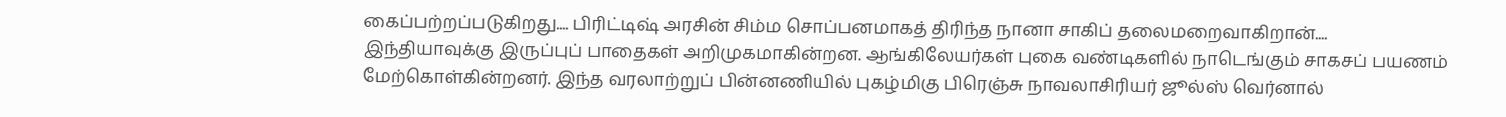கைப்பற்றப்படுகிறது.... பிரிட்டிஷ் அரசின் சிம்ம சொப்பனமாகத் திரிந்த நானா சாகிப் தலைமறைவாகிறான்.... இந்தியாவுக்கு இருப்புப் பாதைகள் அறிமுகமாகின்றன. ஆங்கிலேயர்கள் புகை வண்டிகளில் நாடெங்கும் சாகசப் பயணம் மேற்கொள்கின்றனர். இந்த வரலாற்றுப் பின்னணியில் புகழ்மிகு பிரெஞ்சு நாவலாசிரியர் ஜூல்ஸ் வெர்னால்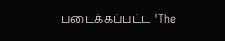படைக்கப்பட்ட 'The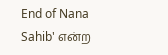End of Nana Sahib' என்ற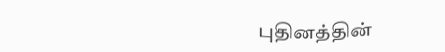புதினத்தின்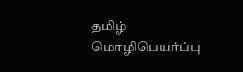தமிழ் மொழிபெயர்ப்பு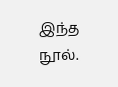இந்த நூல்.